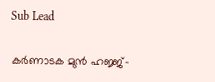Sub Lead

കര്‍ണാടക മുന്‍ ഹജ്ജ്-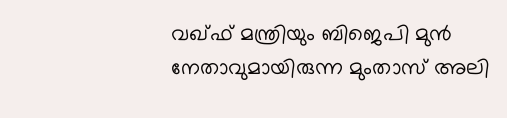വഖ്ഫ് മന്ത്രിയും ബിജെപി മുന്‍ നേതാവുമായിരുന്ന മുംതാസ് അലി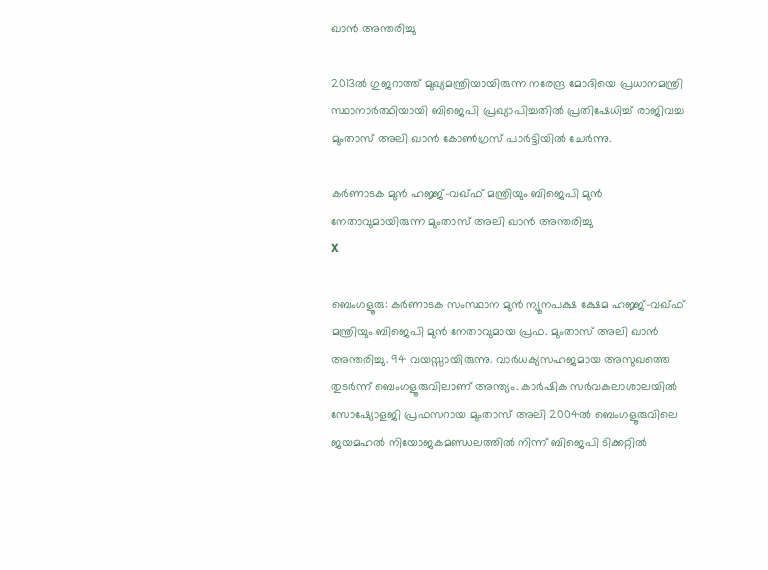ഖാന്‍ അന്തരിച്ചു

2013ല്‍ ഗുജറാത്ത് മുഖ്യമന്ത്രിയായിരുന്ന നരേന്ദ്ര മോദിയെ പ്രധാനമന്ത്രി സ്ഥാനാര്‍ത്ഥിയായി ബിജെപി പ്രഖ്യാപിച്ചതില്‍ പ്രതിഷേധിച്ച് രാജിവച്ച മുംതാസ് അലി ഖാന്‍ കോണ്‍ഗ്രസ് പാര്‍ട്ടിയില്‍ ചേര്‍ന്നു.

കര്‍ണാടക മുന്‍ ഹജ്ജ്-വഖ്ഫ് മന്ത്രിയും ബിജെപി മുന്‍ നേതാവുമായിരുന്ന മുംതാസ് അലി ഖാന്‍ അന്തരിച്ചു
X

ബെംഗളൂരു: കര്‍ണാടക സംസ്ഥാന മുന്‍ ന്യൂനപക്ഷ ക്ഷേമ ഹജ്ജ്-വഖ്ഫ് മന്ത്രിയും ബിജെപി മുന്‍ നേതാവുമായ പ്രഫ. മുംതാസ് അലി ഖാന്‍ അന്തരിച്ചു. 94 വയസ്സായിരുന്നു. വാര്‍ധക്യസഹജമായ അസുഖത്തെ തുടര്‍ന്ന് ബെംഗളൂരുവിലാണ് അന്ത്യം. കാര്‍ഷിക സര്‍വകലാശാലയില്‍ സോഷ്യോളജി പ്രഫസറായ മുംതാസ് അലി 2004ല്‍ ബെംഗളൂരുവിലെ ജയമഹല്‍ നിയോജകമണ്ഡലത്തില്‍ നിന്ന് ബിജെപി ടിക്കറ്റില്‍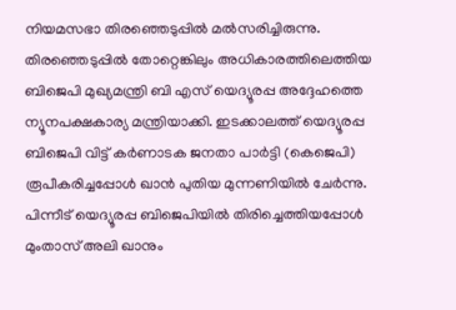നിയമസഭാ തിരഞ്ഞെടുപ്പില്‍ മല്‍സരിച്ചിരുന്നു. തിരഞ്ഞെടുപ്പില്‍ തോറ്റെങ്കിലും അധികാരത്തിലെത്തിയ ബിജെപി മുഖ്യമന്ത്രി ബി എസ് യെദ്യൂരപ്പ അദ്ദേഹത്തെ ന്യൂനപക്ഷകാര്യ മന്ത്രിയാക്കി. ഇടക്കാലത്ത് യെദ്യൂരപ്പ ബിജെപി വിട്ട് കര്‍ണാടക ജനതാ പാര്‍ട്ടി (കെജെപി) രൂപീകരിച്ചപ്പോള്‍ ഖാന്‍ പുതിയ മുന്നണിയില്‍ ചേര്‍ന്നു. പിന്നീട് യെദ്യൂരപ്പ ബിജെപിയില്‍ തിരിച്ചെത്തിയപ്പോള്‍ മുംതാസ് അലി ഖാനും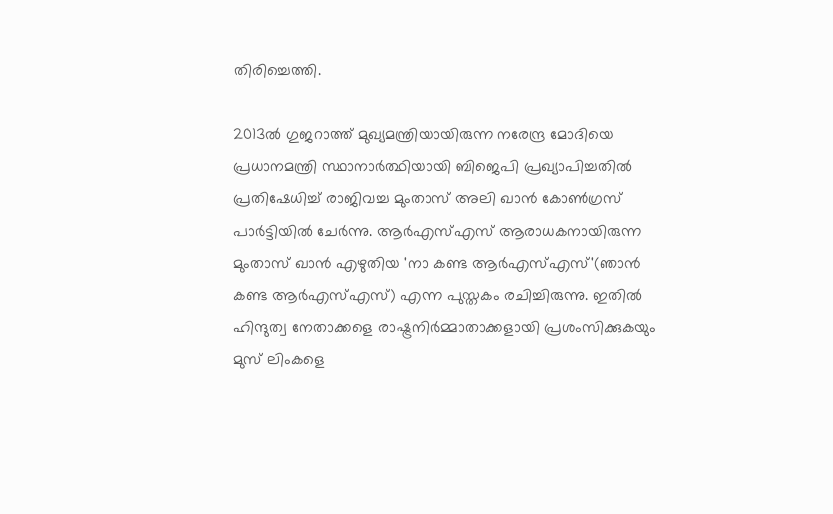തിരിച്ചെത്തി.

2013ല്‍ ഗുജറാത്ത് മുഖ്യമന്ത്രിയായിരുന്ന നരേന്ദ്ര മോദിയെ പ്രധാനമന്ത്രി സ്ഥാനാര്‍ത്ഥിയായി ബിജെപി പ്രഖ്യാപിച്ചതില്‍ പ്രതിഷേധിച്ച് രാജിവച്ച മുംതാസ് അലി ഖാന്‍ കോണ്‍ഗ്രസ് പാര്‍ട്ടിയില്‍ ചേര്‍ന്നു. ആര്‍എസ്എസ് ആരാധകനായിരുന്ന മുംതാസ് ഖാന്‍ എഴുതിയ 'നാ കണ്ട ആര്‍എസ്എസ്'(ഞാന്‍ കണ്ട ആര്‍എസ്എസ്) എന്ന പുസ്തകം രചിച്ചിരുന്നു. ഇതില്‍ ഹിന്ദുത്വ നേതാക്കളെ രാഷ്ട്രനിര്‍മ്മാതാക്കളായി പ്രശംസിക്കുകയും മുസ് ലിംകളെ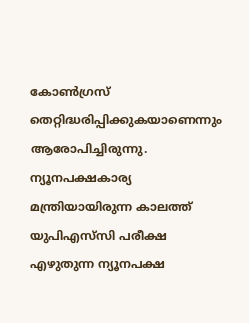കോണ്‍ഗ്രസ് തെറ്റിദ്ധരിപ്പിക്കുകയാണെന്നും ആരോപിച്ചിരുന്നു. ന്യൂനപക്ഷകാര്യ മന്ത്രിയായിരുന്ന കാലത്ത് യുപിഎസ്‌സി പരീക്ഷ എഴുതുന്ന ന്യൂനപക്ഷ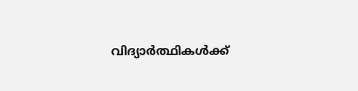വിദ്യാര്‍ത്ഥികള്‍ക്ക്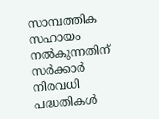സാമ്പത്തിക സഹായം നല്‍കുന്നതിന് സര്‍ക്കാര്‍ നിരവധി പദ്ധതികള്‍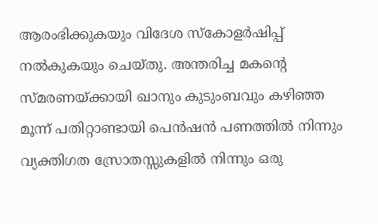ആരംഭിക്കുകയും വിദേശ സ്‌കോളര്‍ഷിപ്പ് നല്‍കുകയും ചെയ്തു. അന്തരിച്ച മകന്റെ സ്മരണയ്ക്കായി ഖാനും കുടുംബവും കഴിഞ്ഞ മൂന്ന് പതിറ്റാണ്ടായി പെന്‍ഷന്‍ പണത്തില്‍ നിന്നും വ്യക്തിഗത സ്രോതസ്സുകളില്‍ നിന്നും ഒരു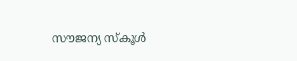സൗജന്യ സ്‌കൂള്‍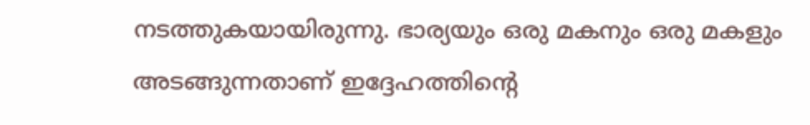നടത്തുകയായിരുന്നു. ഭാര്യയും ഒരു മകനും ഒരു മകളും അടങ്ങുന്നതാണ് ഇദ്ദേഹത്തിന്റെ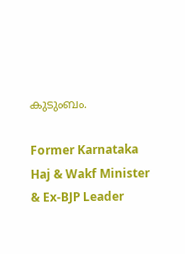കുടുംബം.

Former Karnataka Haj & Wakf Minister & Ex-BJP Leader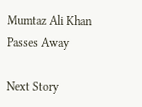Mumtaz Ali Khan Passes Away

Next Story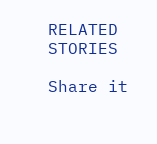RELATED STORIES

Share it